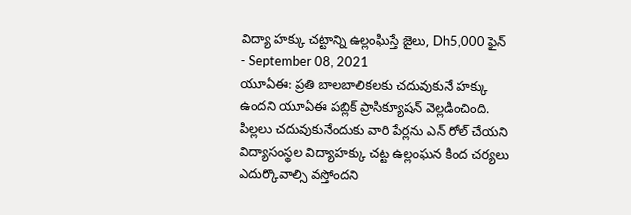విద్యా హక్కు చట్టాన్ని ఉల్లంఘిస్తే జైలు, Dh5,000 ఫైన్
- September 08, 2021
యూఏఈ: ప్రతి బాలబాలికలకు చదువుకునే హక్కు ఉందని యూఏఈ పబ్లిక్ ప్రాసిక్యూషన్ వెల్లడించింది. పిల్లలు చదువుకునేందుకు వారి పేర్లను ఎన్ రోల్ చేయని విద్యాసంస్థల విద్యాహక్కు చట్ట ఉల్లంఘన కింద చర్యలు ఎదుర్కొవాల్సి వస్తోందని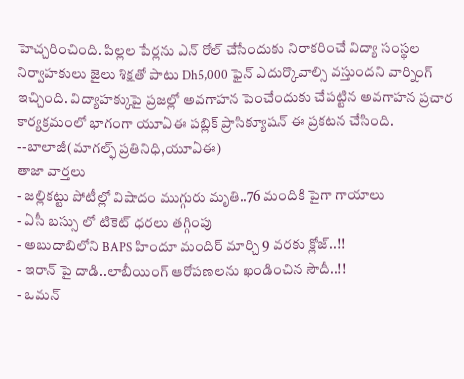హెచ్చరించింది. పిల్లల పేర్లను ఎన్ రోల్ చేసేందుకు నిరాకరించే విద్యా సంస్థల నిర్వాహకులు జైలు శిక్షతో పాటు Dh5,000 ఫైన్ ఎదుర్కొవాల్సి వస్తుందని వార్నింగ్ ఇచ్చింది. విద్యాహక్కుపై ప్రజల్లో అవగాహన పెంచేందుకు చేపట్టిన అవగాహన ప్రచార కార్యక్రమంలో భాగంగా యూఏఈ పబ్లిక్ ప్రాసిక్యూషన్ ఈ ప్రకటన చేసింది.
--బాలాజీ(మాగల్ఫ్ ప్రతినిధి,యూఏఈ)
తాజా వార్తలు
- జల్లికట్టు పోటీల్లో విషాదం ముగ్గురు మృతి..76 మందికి పైగా గాయాలు
- ఏసీ బస్సు లో టికెట్ ధరలు తగ్గింపు
- అబుదాబిలోని BAPS హిందూ మందిర్ మార్చి 9 వరకు క్లోజ్..!!
- ఇరాన్ పై దాడి..లాబీయింగ్ ఆరోపణలను ఖండించిన సౌదీ..!!
- ఒమన్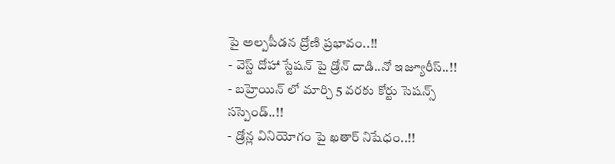పై అల్పపీడన ద్రోణి ప్రభావం..!!
- వెస్ట్ దోహా స్టేషన్ పై డ్రోన్ దాడి..నో ఇజ్యూరీస్..!!
- బహ్రెయిన్ లో మార్చి 5 వరకు కోర్టు సెషన్స్ సస్పెండ్..!!
- డ్రోన్ల వినియోగం పై ఖతార్ నిషేధం..!!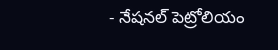- నేషనల్ పెట్రోలియం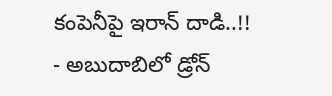కంపెనీపై ఇరాన్ దాడి..!!
- అబుదాబిలో డ్రోన్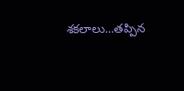శకలాలు...తప్పిన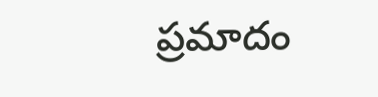ప్రమాదం